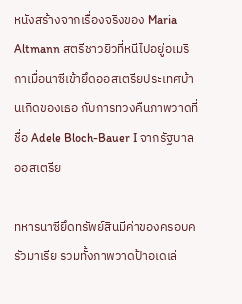หนังสร้างจากเรื่องจริงของ Maria Altmann สตรีชาวยิวที่หนีไปอยู่อเมริกาเมื่อนาซีเข้ายึดออสเตรียประเทศบ้านเกิดของเธอ กับการทวงคืนภาพวาดที่ชื่อ Adele Bloch-Bauer I จากรัฐบาลออสเตรีย

ทหารนาซียึดทรัพย์สินมีค่าของครอบครัวมาเรีย รวมทั้งภาพวาดป้าอเดเล่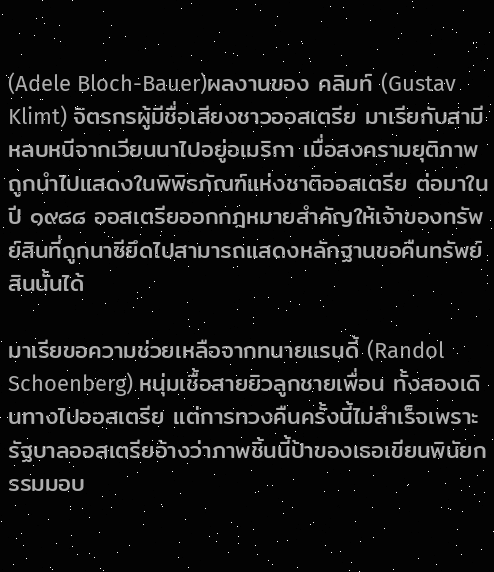(Adele Bloch-Bauer)ผลงานของ คลิมท์ (Gustav Klimt) จิตรกรผู้มีชื่อเสียงชาวออสเตรีย มาเรียกับสามีหลบหนีจากเวียนนาไปอยู่อเมริกา เมื่อสงครามยุติภาพถูกนำไปแสดงในพิพิธภัณฑ์แห่งชาติออสเตรีย ต่อมาในปี ๑๙๘๘ ออสเตรียออกกฎหมายสำคัญให้เจ้าของทรัพย์สินที่ถูกนาซียึดไปสามารถแสดงหลักฐานขอคืนทรัพย์สินนั้นได้

มาเรียขอความช่วยเหลือจากทนายแรนดี้ (Randol Schoenberg) หนุ่มเชื้อสายยิวลูกชายเพื่อน ทั้งสองเดินทางไปออสเตรีย แต่การทวงคืนครั้งนี้ไม่สำเร็จเพราะรัฐบาลออสเตรียอ้างว่าภาพชิ้นนี้ป้าของเธอเขียนพินัยกรรมมอบ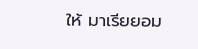ให้ มาเรียยอม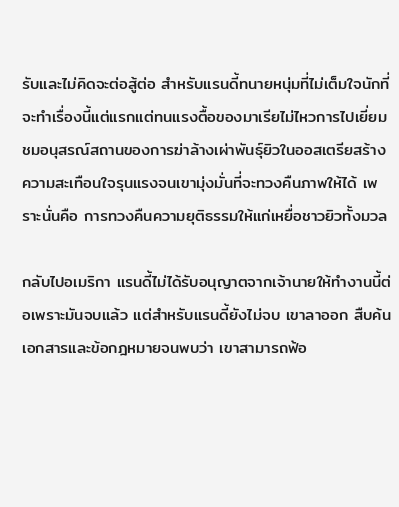รับและไม่คิดจะต่อสู้ต่อ สำหรับแรนดี้ทนายหนุ่มที่ไม่เต็มใจนักที่จะทำเรื่องนี้แต่แรกแต่ทนแรงตื้อของมาเรียไม่ไหวการไปเยี่ยมชมอนุสรณ์สถานของการฆ่าล้างเผ่าพันธุ์ยิวในออสเตรียสร้างความสะเทือนใจรุนแรงจนเขามุ่งมั่นที่จะทวงคืนภาพให้ได้ เพราะนั่นคือ การทวงคืนความยุติธรรมให้แก่เหยื่อชาวยิวทั้งมวล

กลับไปอเมริกา แรนดี้ไม่ได้รับอนุญาตจากเจ้านายให้ทำงานนี้ต่อเพราะมันจบแล้ว แต่สำหรับแรนดี้ยังไม่จบ เขาลาออก สืบค้นเอกสารและข้อกฎหมายจนพบว่า เขาสามารถฟ้อ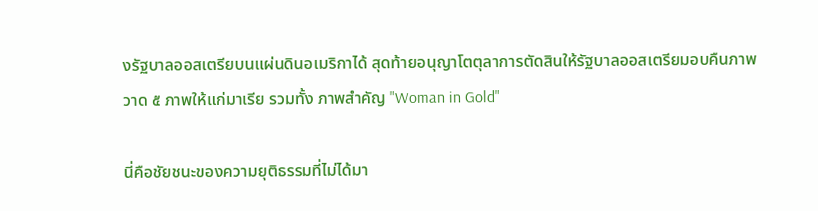งรัฐบาลออสเตรียบนแผ่นดินอเมริกาได้ สุดท้ายอนุญาโตตุลาการตัดสินให้รัฐบาลออสเตรียมอบคืนภาพวาด ๕ ภาพให้แก่มาเรีย รวมทั้ง ภาพสำคัญ "Woman in Gold"

นี่คือชัยชนะของความยุติธรรมที่ไม่ได้มา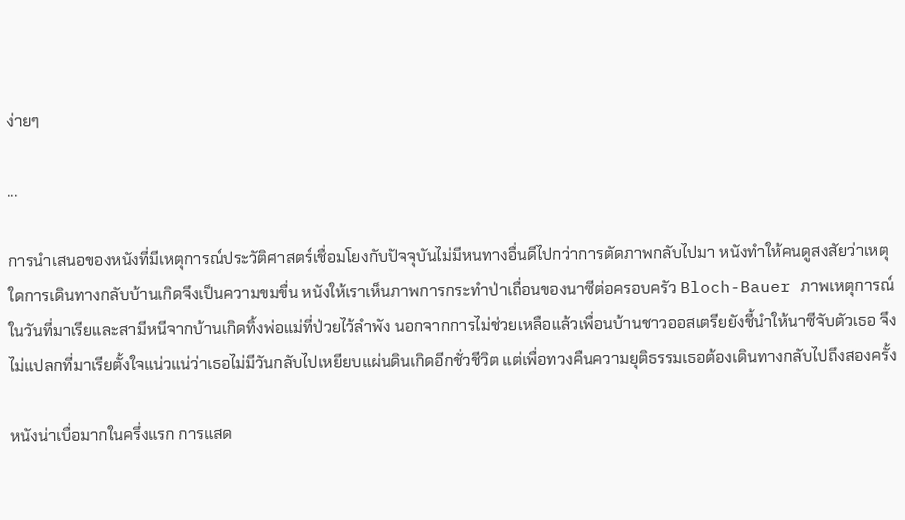ง่ายๆ

...

การนำเสนอของหนังที่มีเหตุการณ์ประวัติศาสตร์เชื่อมโยงกับปัจจุบันไม่มีหนทางอื่นดีไปกว่าการตัดภาพกลับไปมา หนังทำให้คนดูสงสัยว่าเหตุใดการเดินทางกลับบ้านเกิดจึงเป็นความขมขื่น หนังให้เราเห็นภาพการกระทำป่าเถื่อนของนาซีต่อครอบครัว Bloch-Bauer ภาพเหตุการณ์ในวันที่มาเรียและสามีหนีจากบ้านเกิดทิ้งพ่อแม่ที่ป่วยไว้ลำพัง นอกจากการไม่ช่วยเหลือแล้วเพื่อนบ้านชาวออสเตรียยังชี้นำให้นาซีจับตัวเธอ จึงไม่แปลกที่มาเรียตั้งใจแน่วแน่ว่าเธอไม่มีวันกลับไปเหยียบแผ่นดินเกิดอีกชั่วชีวิต แต่เพื่อทวงคืนความยุติธรรมเธอต้องเดินทางกลับไปถึงสองครั้ง

หนังน่าเบื่อมากในครึ่งแรก การแสด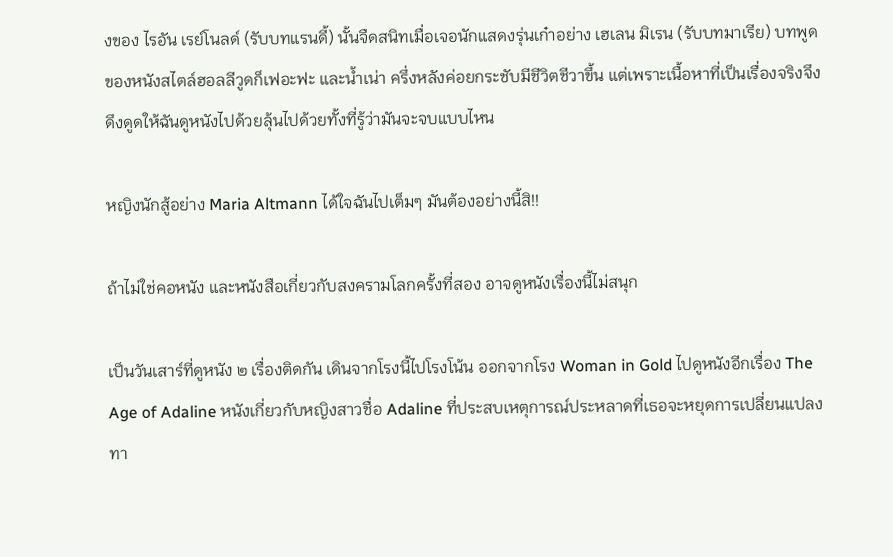งของ ไรอัน เรย์โนลด์ (รับบทแรนดี้) นั้นจืดสนิทเมื่อเจอนักแสดงรุ่นเก๋าอย่าง เฮเลน มิเรน (รับบทมาเรีย) บทพูดของหนังสไตล์ฮอลลีวูดก็เฟอะฟะ และน้ำเน่า ครึ่งหลังค่อยกระชับมีชีวิตชีวาขึ้น แต่เพราะเนื้อหาที่เป็นเรื่องจริงจึงดึงดูดให้ฉันดูหนังไปด้วยลุ้นไปด้วยทั้งที่รู้ว่ามันจะจบแบบไหน

หญิงนักสู้อย่าง Maria Altmann ได้ใจฉันไปเต็มๆ มันต้องอย่างนี้สิ!!

ถ้าไม่ใช่คอหนัง และหนังสือเกี่ยวกับสงครามโลกครั้งที่สอง อาจดูหนังเรื่องนี้ไม่สนุก

เป็นวันเสาร์ที่ดูหนัง ๒ เรื่องติดกัน เดินจากโรงนี้ไปโรงโน้น ออกจากโรง Woman in Gold ไปดูหนังอีกเรื่อง The Age of Adaline หนังเกี่ยวกับหญิงสาวชื่อ Adaline ที่ประสบเหตุการณ์ประหลาดที่เธอจะหยุดการเปลี่ยนแปลงทา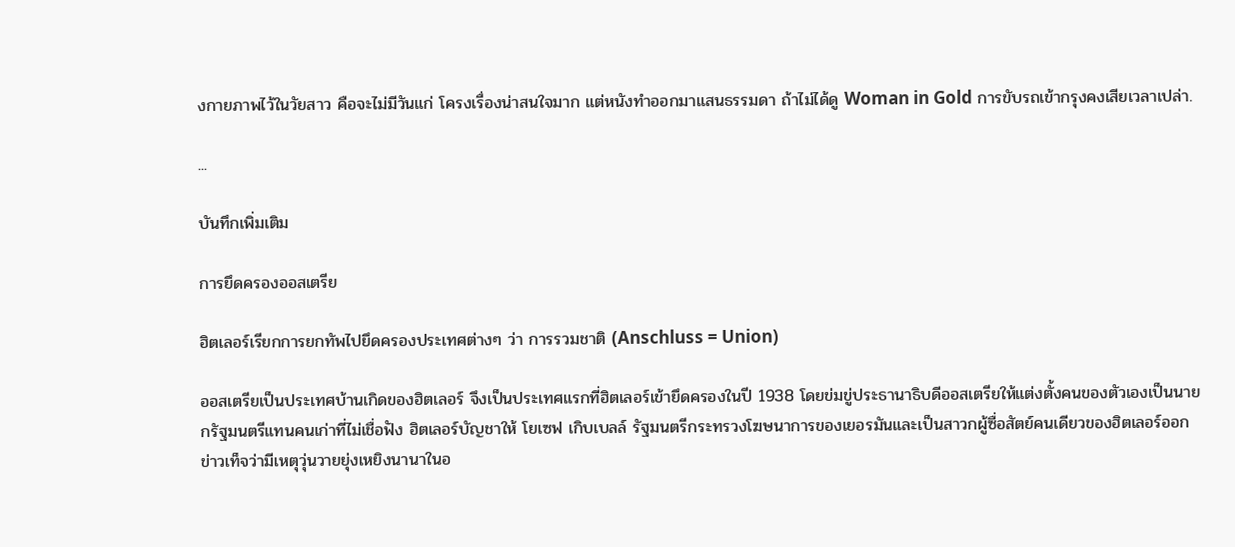งกายภาพไว้ในวัยสาว คือจะไม่มีวันแก่ โครงเรื่องน่าสนใจมาก แต่หนังทำออกมาแสนธรรมดา ถ้าไม่ได้ดู Woman in Gold การขับรถเข้ากรุงคงเสียเวลาเปล่า.

...

บันทึกเพิ่มเติม

การยึดครองออสเตรีย

ฮิตเลอร์เรียกการยกทัพไปยึดครองประเทศต่างๆ ว่า การรวมชาติ (Anschluss = Union)

ออสเตรียเป็นประเทศบ้านเกิดของฮิตเลอร์ จึงเป็นประเทศแรกที่ฮิตเลอร์เข้ายึดครองในปี 1938 โดยข่มขู่ประธานาธิบดีออสเตรียให้แต่งตั้งคนของตัวเองเป็นนายกรัฐมนตรีแทนคนเก่าที่ไม่เชื่อฟัง ฮิตเลอร์บัญชาให้ โยเซฟ เกิบเบลล์ รัฐมนตรีกระทรวงโฆษนาการของเยอรมันและเป็นสาวกผู้ซื่อสัตย์คนเดียวของฮิตเลอร์ออกข่าวเท็จว่ามีเหตุวุ่นวายยุ่งเหยิงนานาในอ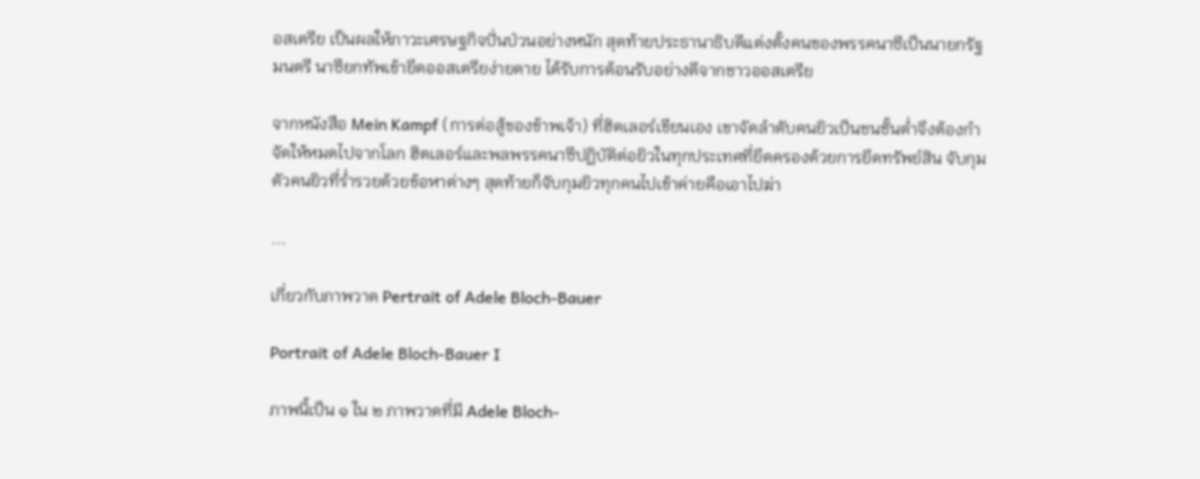อสเตรีย เป็นผลให้ภาวะเศรษฐกิจปั่นป่วนอย่างหนัก สุดท้ายประธานาธิบดีแต่งตั้งคนของพรรคนาซีเป็นนายกรัฐมนตรี นาซียกทัพเข้ายึดออสเตรียง่ายดาย ได้รับการต้อนรับอย่างดีจากชาวออสเตรีย

จากหนังสือ Mein Kampf (การต่อสู้ของข้าพเจ้า) ที่ฮิตเลอร์เขียนเอง เขาจัดลำดับคนยิวเป็นชนชั้นต่ำจึงต้องกำจัดให้หมดไปจากโลก ฮิตเลอร์และพลพรรคนาซีปฏิบัติต่อยิวในทุกประเทศที่ยึดครองด้วยการยึดทรัพย์สิน จับกุมตัวคนยิวที่ร่ำรวยด้วยข้อหาต่างๆ สุดท้ายก็จับกุมยิวทุกคนไปเข้าค่ายคือเอาไปฆ่า

...

เกี่ยวกับภาพวาด Pertrait of Adele Bloch-Bauer

Portrait of Adele Bloch-Bauer I

ภาพนี้เป็น ๑ ใน ๒ ภาพวาดที่มี Adele Bloch-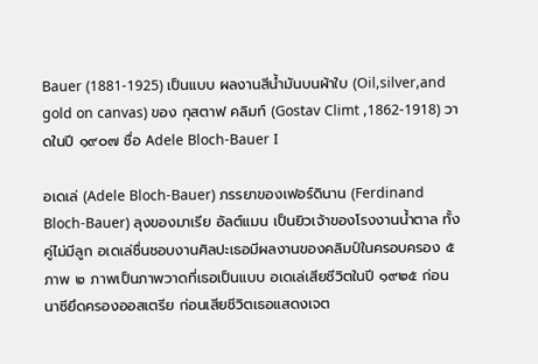Bauer (1881-1925) เป็นแบบ ผลงานสีน้ำมันบนผ้าใบ (Oil,silver,and gold on canvas) ของ กุสตาฟ คลิมท์ (Gostav Climt ,1862-1918) วาดในปี ๑๙๐๗ ชื่อ Adele Bloch-Bauer I

อเดเล่ (Adele Bloch-Bauer) ภรรยาของเฟอร์ดินาน (Ferdinand Bloch-Bauer) ลุงของมาเรีย อัลต์แมน เป็นยิวเจ้าของโรงงานน้ำตาล ทั้งคู่ไม่มีลูก อเดเล่ชื่นชอบงานศิลปะเธอมีผลงานของคลิมป์ในครอบครอง ๕ ภาพ ๒ ภาพเป็นภาพวาดที่เธอเป็นแบบ อเดเล่เสียชีวิตในปี ๑๙๒๕ ก่อนนาซียึดครองออสเตรีย ก่อนเสียชีวิตเธอแสดงเจต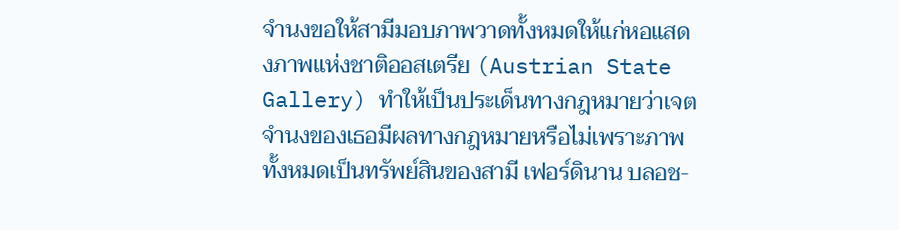จำนงขอให้สามีมอบภาพวาดทั้งหมดให้แก่หอแสดงภาพแห่งชาติออสเตรีย (Austrian State Gallery) ทำให้เป็นประเด็นทางกฎหมายว่าเจตจำนงของเธอมีผลทางกฎหมายหรือไม่เพราะภาพทั้งหมดเป็นทรัพย์สินของสามี เฟอร์ดินาน บลอช-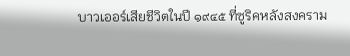บาวเออร์เสียชีวิตในปี ๑๙๔๕ ที่ซูริคหลังสงคราม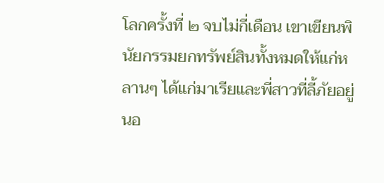โลกครั้งที่ ๒ จบไม่กี่เดือน เขาเขียนพินัยกรรมยกทรัพย์สินทั้งหมดให้แก่หลานๆ ได้แก่มาเรียและพี่สาวที่ลี้ภัยอยู่นอ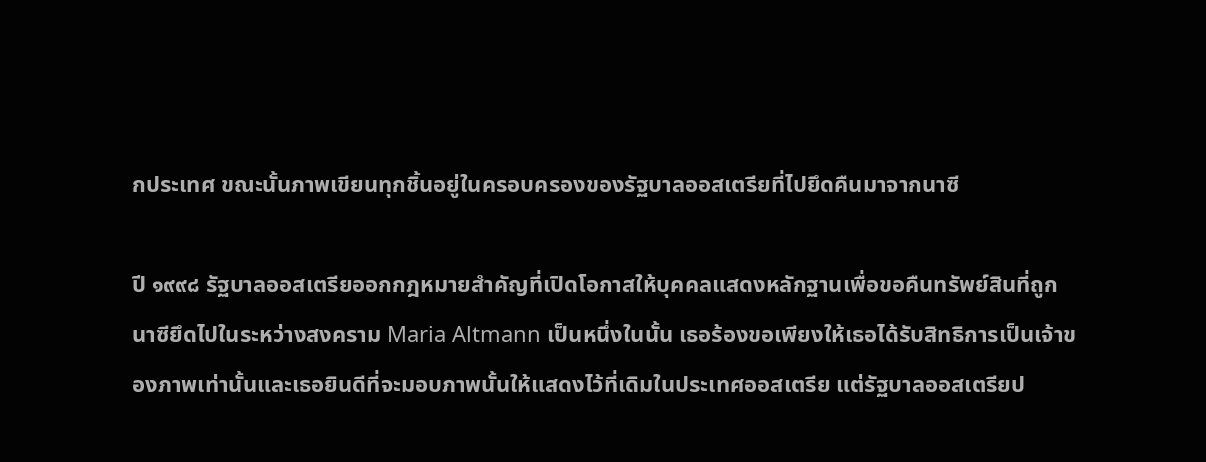กประเทศ ขณะนั้นภาพเขียนทุกชิ้นอยู่ในครอบครองของรัฐบาลออสเตรียที่ไปยึดคืนมาจากนาซี

ปี ๑๙๙๘ รัฐบาลออสเตรียออกกฎหมายสำคัญที่เปิดโอกาสให้บุคคลแสดงหลักฐานเพื่อขอคืนทรัพย์สินที่ถูกนาซียึดไปในระหว่างสงคราม Maria Altmann เป็นหนึ่งในนั้น เธอร้องขอเพียงให้เธอได้รับสิทธิการเป็นเจ้าของภาพเท่านั้นและเธอยินดีที่จะมอบภาพนั้นให้แสดงไว้ที่เดิมในประเทศออสเตรีย แต่รัฐบาลออสเตรียป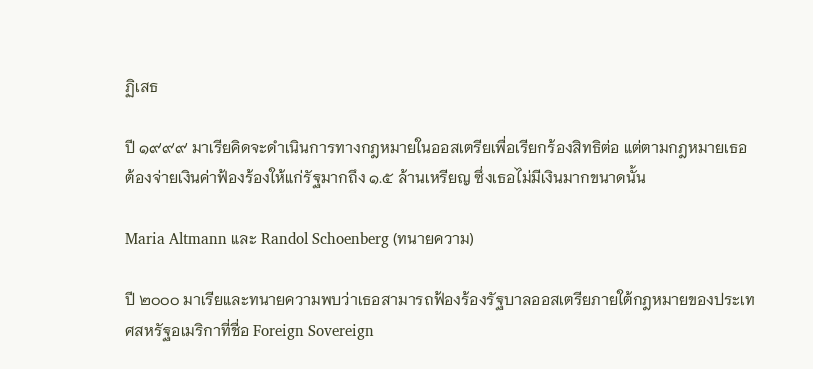ฏิเสธ

ปี ๑๙๙๙ มาเรียคิดจะดำเนินการทางกฎหมายในออสเตรียเพื่อเรียกร้องสิทธิต่อ แต่ตามกฎหมายเธอต้องจ่ายเงินค่าฟ้องร้องให้แก่รัฐมากถึง ๑.๕ ล้านเหรียญ ซึ่งเธอไม่มีเงินมากขนาดนั้น

Maria Altmann และ Randol Schoenberg (ทนายความ)

ปี ๒๐๐๐ มาเรียและทนายความพบว่าเธอสามารถฟ้องร้องรัฐบาลออสเตรียภายใต้กฎหมายของประเทศสหรัฐอเมริกาที่ชื่อ Foreign Sovereign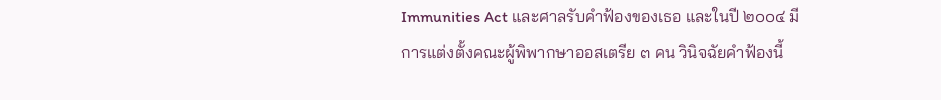Immunities Act และศาลรับคำฟ้องของเธอ และในปี ๒๐๐๔ มีการแต่งตั้งคณะผู้พิพากษาออสเตรีย ๓ คน วินิจฉัยคำฟ้องนี้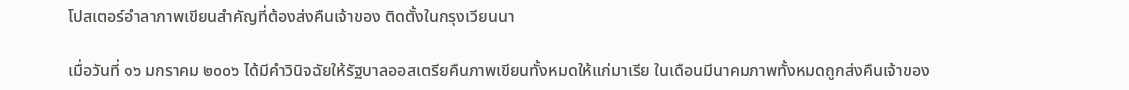โปสเตอร์อำลาภาพเขียนสำคัญที่ต้องส่งคืนเจ้าของ ติดตั้งในกรุงเวียนนา

เมื่อวันที่ ๑๖ มกราคม ๒๐๐๖ ได้มีคำวินิจฉัยให้รัฐบาลออสเตรียคืนภาพเขียนทั้งหมดให้แก่มาเรีย ในเดือนมีนาคมภาพทั้งหมดถูกส่งคืนเจ้าของ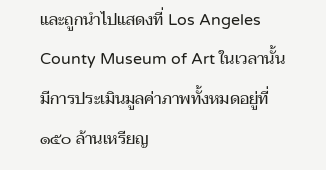และถูกนำไปแสดงที่ Los Angeles County Museum of Art ในเวลานั้นมีการประเมินมูลค่าภาพทั้งหมดอยู่ที่ ๑๕๐ ล้านเหรียญ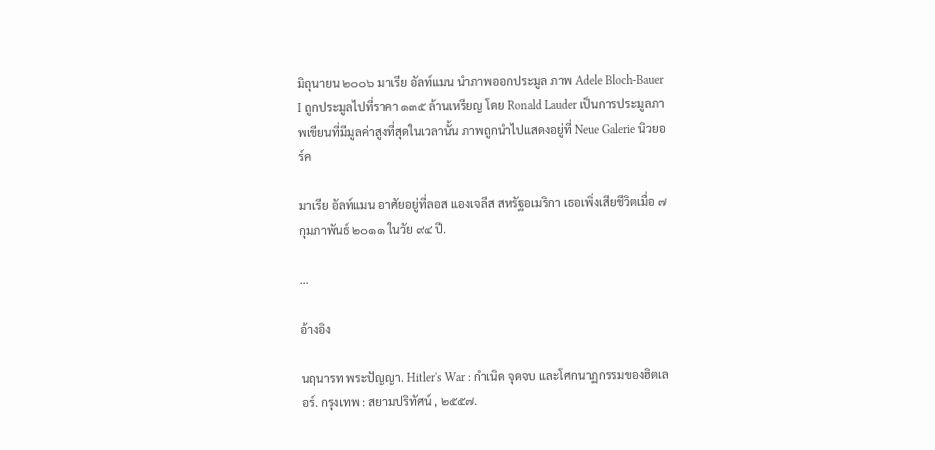มิถุนายน ๒๐๐๖ มาเรีย อัลท์แมน นำภาพออกประมูล ภาพ Adele Bloch-Bauer I ถูกประมูลไปที่ราคา ๑๓๕ ล้านเหรียญ โดย Ronald Lauder เป็นการประมูลภาพเขียนที่มีมูลค่าสูงที่สุดในเวลานั้น ภาพถูกนำไปแสดงอยู่ที่ Neue Galerie นิวยอร์ค

มาเรีย อัลท์แมน อาศัยอยู่ที่ลอส แองเจลีส สหรัฐอเมริกา เธอเพิ่งเสียชีวิตเมื่อ ๗ กุมภาพันธ์ ๒๐๑๑ ในวัย ๙๔ ปี.

...

อ้างอิง

นฤนารท พระปัญญา. Hitler's War : กำเนิด จุดจบ และโศกนาฏกรรมของฮิตเลอร์. กรุงเทพ : สยามปริทัศน์ , ๒๕๕๗.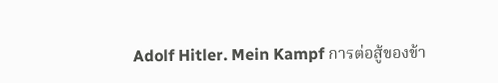Adolf Hitler. Mein Kampf การต่อสู้ของข้า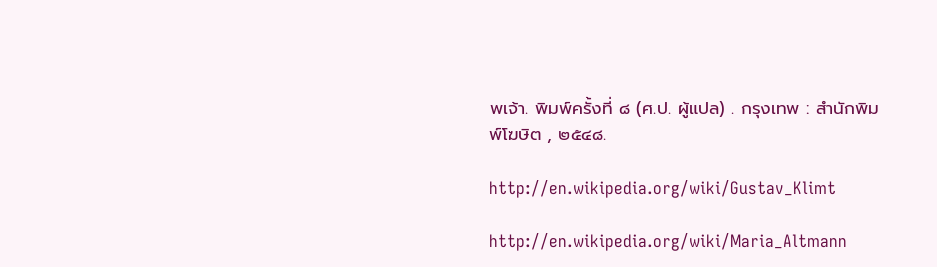พเจ้า. พิมพ์ครั้งที่ ๘ (ศ.ป. ผู้แปล) . กรุงเทพ : สำนักพิมพ์โฆษิต , ๒๕๔๘.

http://en.wikipedia.org/wiki/Gustav_Klimt

http://en.wikipedia.org/wiki/Maria_Altmann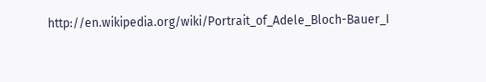http://en.wikipedia.org/wiki/Portrait_of_Adele_Bloch-Bauer_I